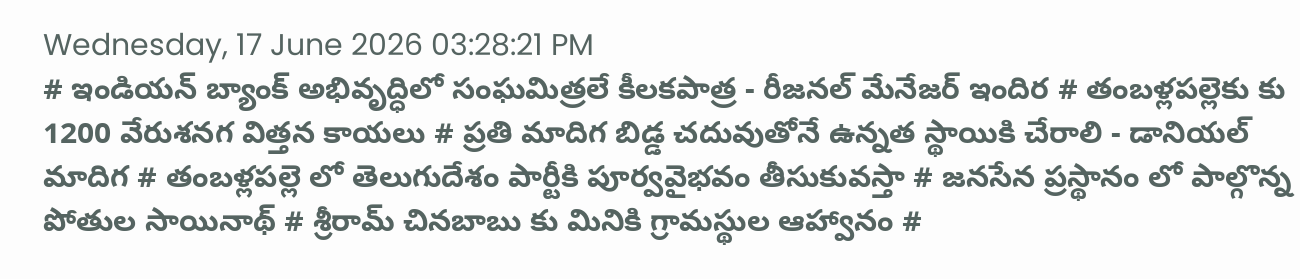Wednesday, 17 June 2026 03:28:21 PM
# ఇండియన్ బ్యాంక్ అభివృద్ధిలో సంఘమిత్రలే కీలకపాత్ర - రీజనల్ మేనేజర్ ఇందిర # తంబళ్లపల్లెకు కు 1200 వేరుశనగ విత్తన కాయలు # ప్రతి మాదిగ బిడ్డ చదువుతోనే ఉన్నత స్థాయికి చేరాలి - డానియల్ మాదిగ # తంబళ్లపల్లె లో తెలుగుదేశం పార్టీకి పూర్వవైభవం తీసుకువస్తా # జనసేన ప్రస్థానం లో పాల్గొన్న పోతుల సాయినాథ్ # శ్రీరామ్ చినబాబు కు మినికి గ్రామస్థుల ఆహ్వానం #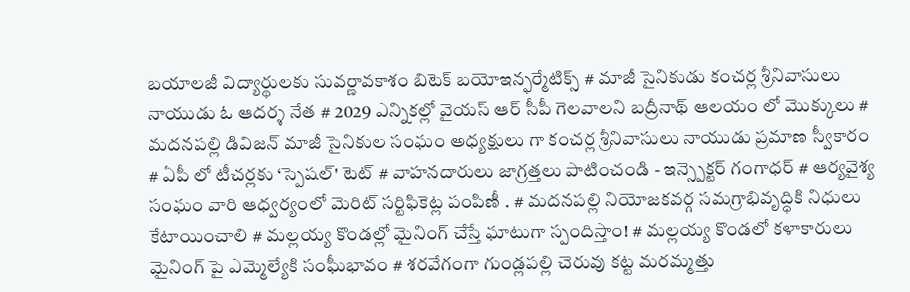బయాలజీ విద్యార్థులకు సువర్ణావకాశం బిటెక్ బయోఇన్ఫర్మేటిక్స్ # మాజీ సైనికుడు కంచర్ల శ్రీనివాసులు నాయుడు ఓ ఆదర్శ నేత # 2029 ఎన్నికల్లో వైయస్ ఆర్ సీపీ గెలవాలని బద్రీనాథ్ ఆలయం లో మొక్కులు # మదనపల్లి డివిజన్ మాజీ సైనికుల సంఘం అధ్యక్షులు గా కంచర్ల శ్రీనివాసులు నాయుడు ప్రమాణ స్వీకారం # ఏపీ లో టీచర్లకు ‘స్పెషల్' టెట్ # వాహనదారులు జాగ్రత్తలు పాటించండి - ఇన్స్పెక్టర్ గంగాధర్ # ఆర్యవైశ్య సంఘం వారి ఆధ్వర్యంలో మెరిట్ సర్టిఫికెట్ల పంపిణీ . # మదనపల్లి నియోజకవర్గ సమగ్రాభివృద్ధికి నిధులు కేటాయించాలి # మల్లయ్య కొండల్లో మైనింగ్ చేస్తే ఘాటుగా స్పందిస్తాం! # మల్లయ్య కొండలో కళాకారులు మైనింగ్ పై ఎమ్మెల్యేకి సంఘీభావం # శరవేగంగా గుండ్లపల్లి చెరువు కట్ట మరమ్మత్తు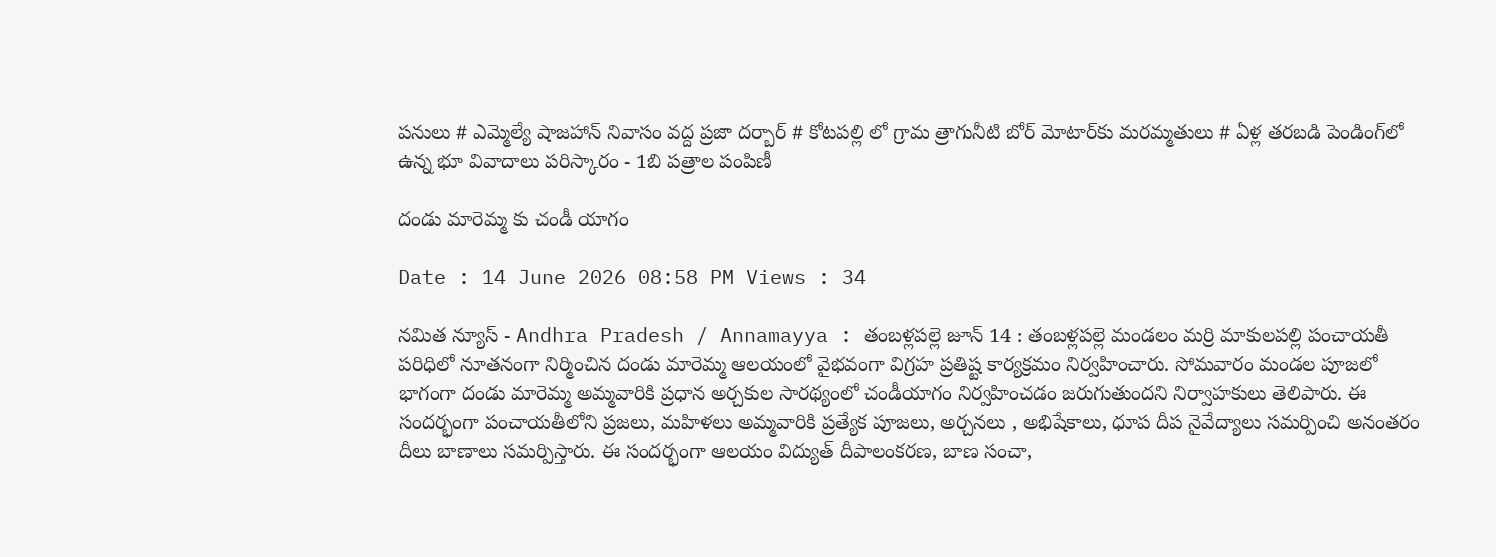పనులు # ఎమ్మెల్యే షాజహాన్ నివాసం వద్ద ప్రజా దర్బార్ # కోటపల్లి లో గ్రామ త్రాగునీటి బోర్ మోటార్‌కు మరమ్మతులు # ఏళ్ల తరబడి పెండింగ్‌లో ఉన్న భూ వివాదాలు పరిస్కారం - 1బి పత్రాల పంపిణీ

దండు మారెమ్మ కు చండీ యాగం

Date : 14 June 2026 08:58 PM Views : 34

నమిత న్యూస్ - Andhra Pradesh / Annamayya : తంబళ్లపల్లె జూన్ 14 : తంబళ్లపల్లె మండలం మర్రి మాకులపల్లి పంచాయతీ పరిధిలో నూతనంగా నిర్మించిన దండు మారెమ్మ ఆలయంలో వైభవంగా విగ్రహ ప్రతిష్ట కార్యక్రమం నిర్వహించారు. సోమవారం మండల పూజలో భాగంగా దండు మారెమ్మ అమ్మవారికి ప్రధాన అర్చకుల సారథ్యంలో చండీయాగం నిర్వహించడం జరుగుతుందని నిర్వాహకులు తెలిపారు. ఈ సందర్భంగా పంచాయతీలోని ప్రజలు, మహిళలు అమ్మవారికి ప్రత్యేక పూజలు, అర్చనలు , అభిషేకాలు, ధూప దీప నైవేద్యాలు సమర్పించి అనంతరం దీలు బాణాలు సమర్పిస్తారు. ఈ సందర్భంగా ఆలయం విద్యుత్ దీపాలంకరణ, బాణ సంచా,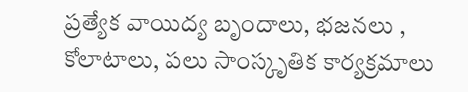ప్రత్యేక వాయిద్య బృందాలు, భజనలు , కోలాటాలు, పలు సాంస్కృతిక కార్యక్రమాలు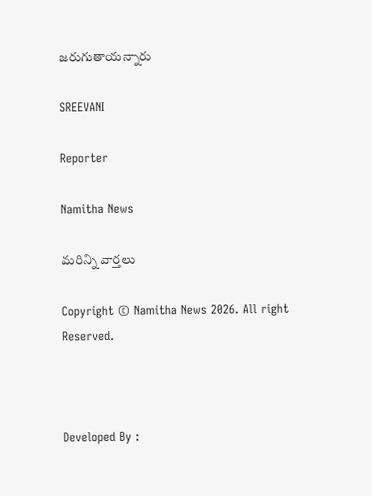జరుగుతాయన్నారు

SREEVANI

Reporter

Namitha News

మరిన్ని వార్తలు

Copyright © Namitha News 2026. All right Reserved.



Developed By :